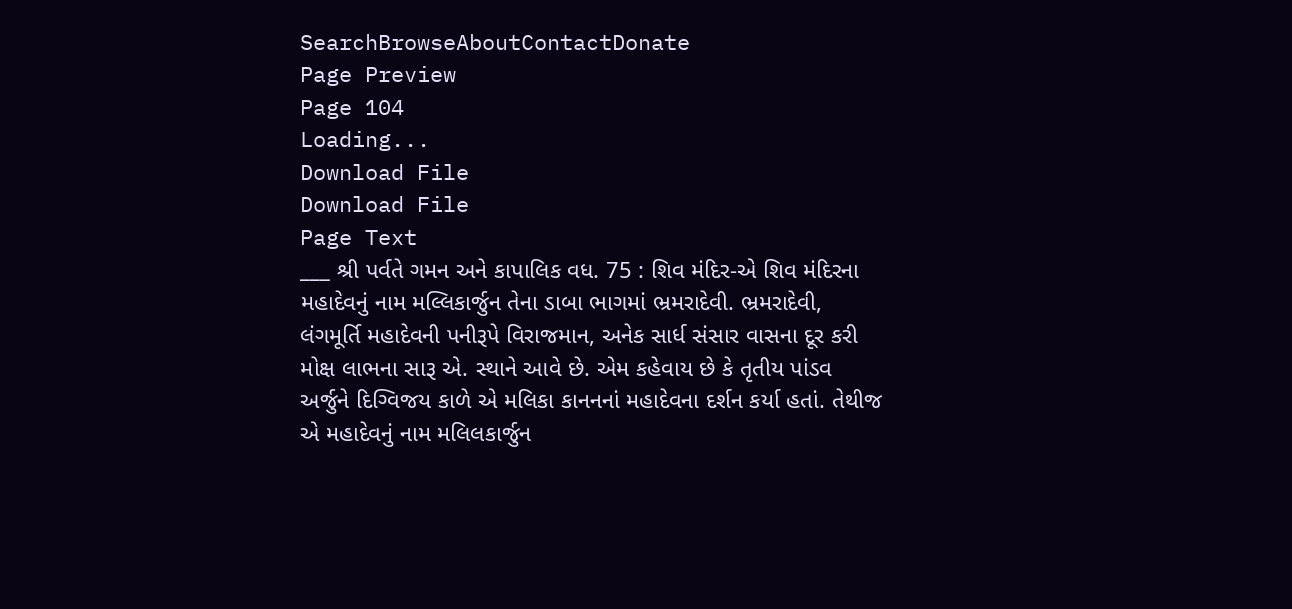SearchBrowseAboutContactDonate
Page Preview
Page 104
Loading...
Download File
Download File
Page Text
___ શ્રી પર્વતે ગમન અને કાપાલિક વધ. 75 : શિવ મંદિર-એ શિવ મંદિરના મહાદેવનું નામ મલ્લિકાર્જુન તેના ડાબા ભાગમાં ભ્રમરાદેવી. ભ્રમરાદેવી, લંગમૂર્તિ મહાદેવની પનીરૂપે વિરાજમાન, અનેક સાર્ધ સંસાર વાસના દૂર કરી મોક્ષ લાભના સારૂ એ. સ્થાને આવે છે. એમ કહેવાય છે કે તૃતીય પાંડવ અર્જુને દિગ્વિજય કાળે એ મલિકા કાનનનાં મહાદેવના દર્શન કર્યા હતાં. તેથીજ એ મહાદેવનું નામ મલિલકાર્જુન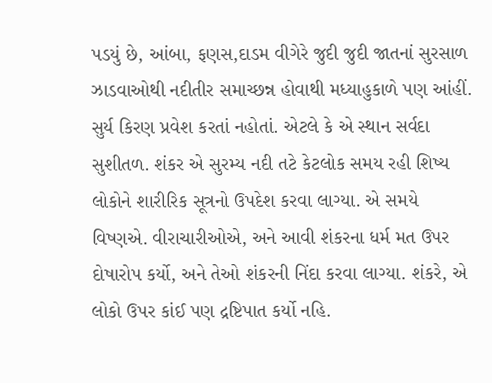પડયું છે, આંબા, ફણસ,દાડમ વીગેરે જુદી જુદી જાતનાં સુરસાળ ઝાડવાઓથી નદીતીર સમાચ્છન્ન હોવાથી મધ્યાહુકાળે પણ આંહીં. સુર્ય કિરણ પ્રવેશ કરતાં નહોતાં. એટલે કે એ સ્થાન સર્વદા સુશીતળ. શંકર એ સુરમ્ય નદી તટે કેટલોક સમય રહી શિષ્ય લોકોને શારીરિક સૂત્રનો ઉપદેશ કરવા લાગ્યા. એ સમયે વિષ્ણએ. વીરાચારીઓએ, અને આવી શંકરના ધર્મ મત ઉપર દોષારોપ કર્યો, અને તેઓ શંકરની નિંદા કરવા લાગ્યા. શંકરે, એ લોકો ઉપર કાંઈ પણ દ્રષ્ટિપાત કર્યો નહિ.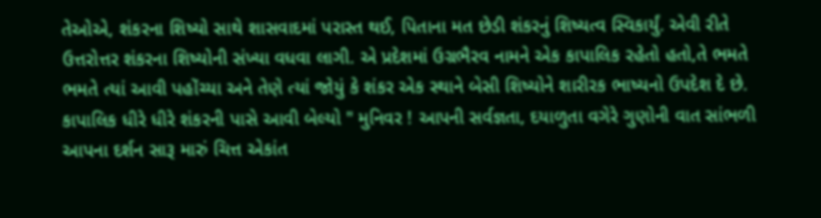તેઓએ, શંકરના શિષ્યો સાથે શાસવાદમાં પરાસ્ત થઈ, પિતાના મત છેડી શંકરનું શિષ્યત્વ સ્વિકાર્યું. એવી રીતે ઉત્તરોત્તર શંકરના શિષ્યોની સંખ્યા વધવા લાગી. એ પ્રદેશમાં ઉગ્રભૈરવ નામને એક કાપાલિક રહેતો હતો,તે ભમતે ભમતે ત્યાં આવી પહોંચ્યા અને તેણે ત્યાં જોયું કે શંકર એક સ્થાને બેસી શિષ્યોને શારીરક ભાષ્યનો ઉપદેશ દે છે. કાપાલિક ધીરે ધીરે શંકરની પાસે આવી બેલ્યો " મુનિવર ! આપની સર્વજ્ઞતા, દયાળુતા વગેરે ગુણોની વાત સાંભળી આપના દર્શન સારૂ મારું ચિત્ત એકાંત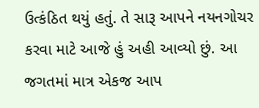ઉત્કંઠિત થયું હતું. તે સારૂ આપને નયનગોચર કરવા માટે આજે હું અહી આવ્યો છું. આ જગતમાં માત્ર એકજ આપ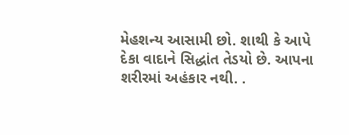મેહશન્ય આસામી છો. શાથી કે આપે દેકા વાદાને સિદ્ધાંત તેડયો છે. આપના શરીરમાં અહંકાર નથી. .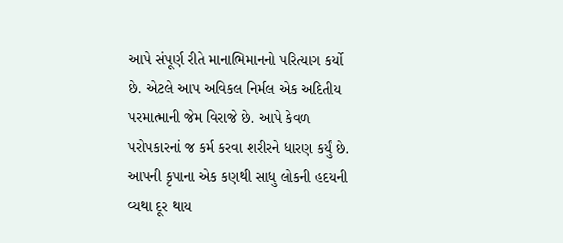આપે સંપૂર્ણ રીતે માનાભિમાનનો પરિત્યાગ કર્યો છે. એટલે આપ અવિકલ નિર્મલ એક અદિતીય પરમાત્માની જેમ વિરાજે છે. આપે કેવળ પરોપકારનાં જ કર્મ કરવા શરીરને ધારણ કર્યું છે. આપની કૃપાના એક કણથી સાધુ લોકની હદયની વ્યથા દૂર થાય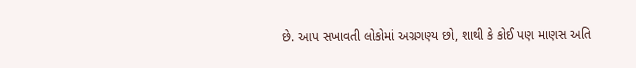છે. આપ સખાવતી લોકોમાં અગ્રગણ્ય છો, શાથી કે કોઈ પણ માણસ અતિ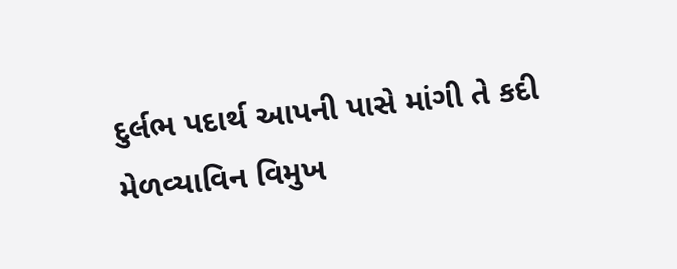દુર્લભ પદાર્થ આપની પાસે માંગી તે કદી મેળવ્યાવિન વિમુખ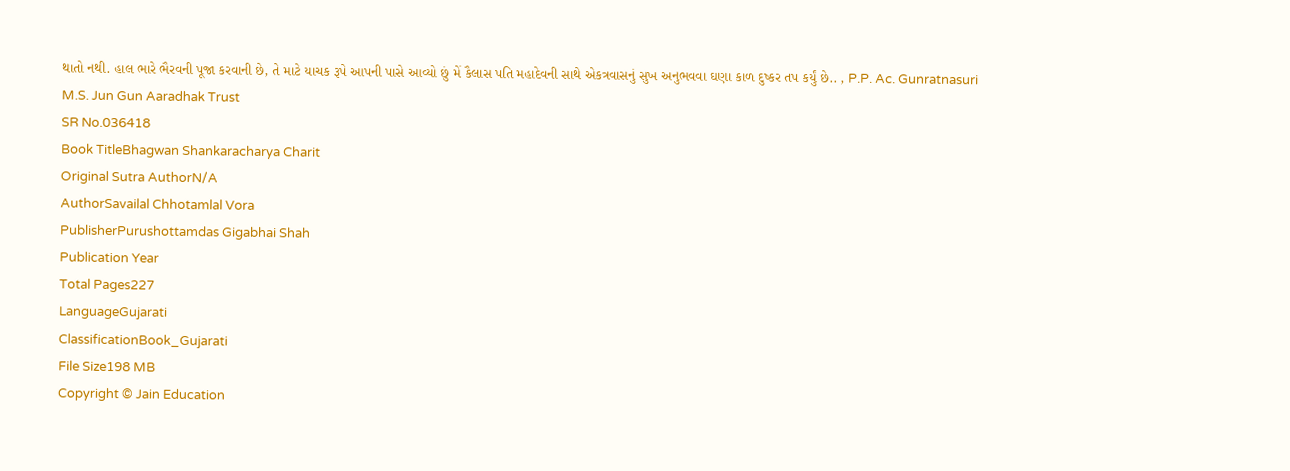થાતો નથી. હાલ ભારે ભૈરવની પૂજા કરવાની છે, તે માટે યાચક રૂપે આપની પાસે આવ્યો છું મેં કૈલાસ પતિ મહાદેવની સાથે એકત્રવાસનું સુખ અનુભવવા ઘણા કાળ દુષ્કર તપ કર્યું છે.. , P.P. Ac. Gunratnasuri M.S. Jun Gun Aaradhak Trust
SR No.036418
Book TitleBhagwan Shankaracharya Charit
Original Sutra AuthorN/A
AuthorSavailal Chhotamlal Vora
PublisherPurushottamdas Gigabhai Shah
Publication Year
Total Pages227
LanguageGujarati
ClassificationBook_Gujarati
File Size198 MB
Copyright © Jain Education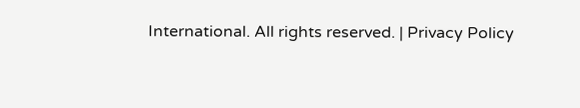International. All rights reserved. | Privacy Policy